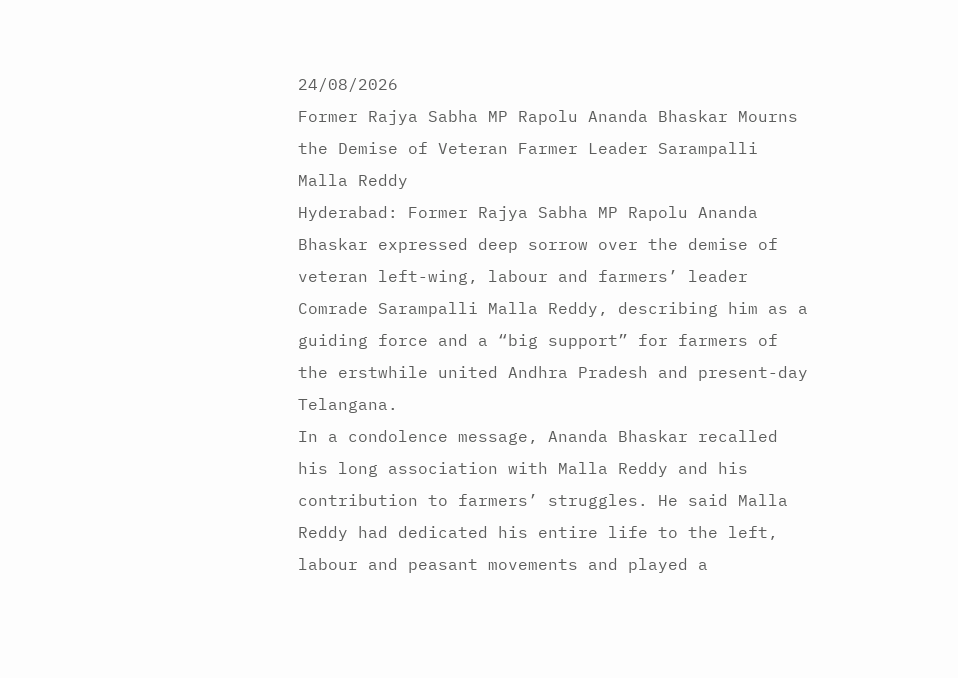24/08/2026
Former Rajya Sabha MP Rapolu Ananda Bhaskar Mourns the Demise of Veteran Farmer Leader Sarampalli Malla Reddy
Hyderabad: Former Rajya Sabha MP Rapolu Ananda Bhaskar expressed deep sorrow over the demise of veteran left-wing, labour and farmers’ leader Comrade Sarampalli Malla Reddy, describing him as a guiding force and a “big support” for farmers of the erstwhile united Andhra Pradesh and present-day Telangana.
In a condolence message, Ananda Bhaskar recalled his long association with Malla Reddy and his contribution to farmers’ struggles. He said Malla Reddy had dedicated his entire life to the left, labour and peasant movements and played a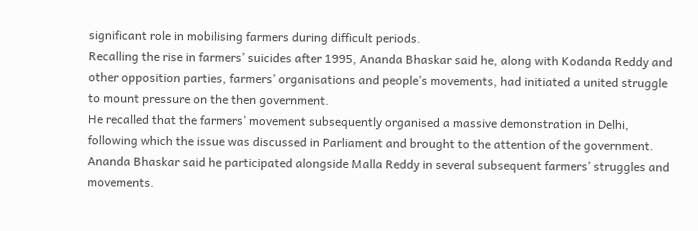significant role in mobilising farmers during difficult periods.
Recalling the rise in farmers’ suicides after 1995, Ananda Bhaskar said he, along with Kodanda Reddy and other opposition parties, farmers’ organisations and people’s movements, had initiated a united struggle to mount pressure on the then government.
He recalled that the farmers’ movement subsequently organised a massive demonstration in Delhi, following which the issue was discussed in Parliament and brought to the attention of the government. Ananda Bhaskar said he participated alongside Malla Reddy in several subsequent farmers’ struggles and movements.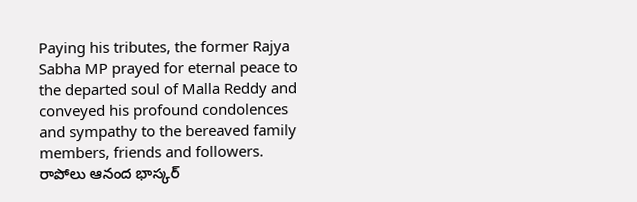Paying his tributes, the former Rajya Sabha MP prayed for eternal peace to the departed soul of Malla Reddy and conveyed his profound condolences and sympathy to the bereaved family members, friends and followers.
రాపోలు ఆనంద భాస్కర్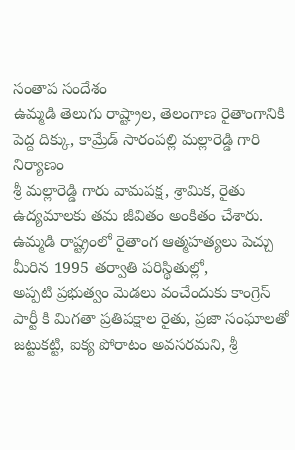సంతాప సందేశం
ఉమ్మడి తెలుగు రాష్ట్రాల, తెలంగాణ రైతాంగానికి పెద్ద దిక్కు, కామ్రేడ్ సారంపల్లి మల్లారెడ్డి గారి నిర్యాణం
శ్రీ మల్లారెడ్డి గారు వామపక్ష, శ్రామిక, రైతు ఉద్యమాలకు తమ జీవితం అంకితం చేశారు.
ఉమ్మడి రాష్ట్రంలో రైతాంగ ఆత్మహత్యలు పెచ్చు మీరిన 1995 తర్వాతి పరిస్థితుల్లో,
అప్పటి ప్రభుత్వం మెడలు వంచేందుకు కాంగ్రెస్ పార్టీ కి మిగతా ప్రతిపక్షాల రైతు, ప్రజా సంఘాలతో జట్టుకట్టి, ఐక్య పోరాటం అవసరమని, శ్రీ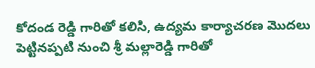కోదండ రెడ్డి గారితో కలిసి, ఉద్యమ కార్యాచరణ మొదలు పెట్టినప్పటి నుంచి శ్రీ మల్లారెడ్డి గారితో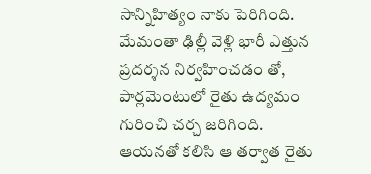సాన్నిహిత్యం నాకు పెరిగింది. మేమంతా ఢిల్లీ వెళ్లి భారీ ఎత్తున ప్రదర్శన నిర్వహించడం తో, పార్లమెంటులో రైతు ఉద్యమం గురించి చర్చ జరిగింది. ఆయనతో కలిసి ఆ తర్వాత రైతు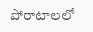పోరాటాలలో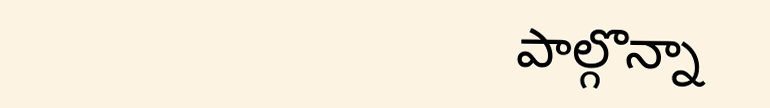పాల్గొన్నా